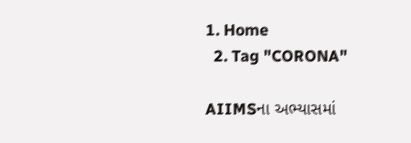1. Home
  2. Tag "CORONA"

AIIMSના અભ્યાસમાં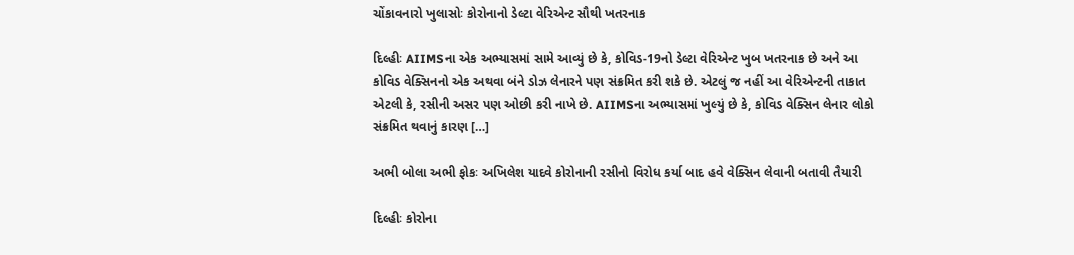ચોંકાવનારો ખુલાસોઃ કોરોનાનો ડેલ્ટા વેરિએન્ટ સૌથી ખતરનાક

દિલ્હીઃ AIIMSના એક અભ્યાસમાં સામે આવ્યું છે કે, કોવિડ-19નો ડેલ્ટા વેરિએન્ટ ખુબ ખતરનાક છે અને આ કોવિડ વેક્સિનનો એક અથવા બંને ડોઝ લેનારને પણ સંક્રમિત કરી શકે છે. એટલું જ નહીં આ વેરિએન્ટની તાકાત એટલી કે, રસીની અસર પણ ઓછી કરી નાખે છે. AIIMSના અભ્યાસમાં ખુલ્યું છે કે, કોવિડ વેક્સિન લેનાર લોકો સંક્રમિત થવાનું કારણ […]

અભી બોલા અભી ફોકઃ અખિલેશ યાદવે કોરોનાની રસીનો વિરોધ કર્યા બાદ હવે વેક્સિન લેવાની બતાવી તૈયારી

દિલ્હીઃ કોરોના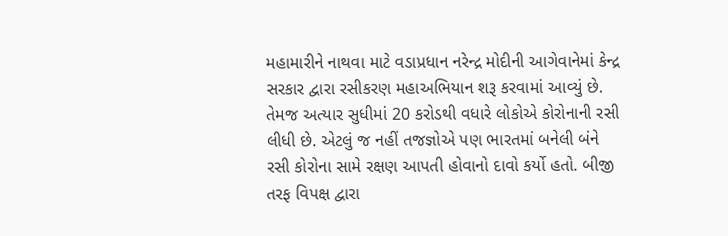મહામારીને નાથવા માટે વડાપ્રધાન નરેન્દ્ર મોદીની આગેવાનેમાં કેન્દ્ર સરકાર દ્વારા રસીકરણ મહાઅભિયાન શરૂ કરવામાં આવ્યું છે. તેમજ અત્યાર સુધીમાં 20 કરોડથી વધારે લોકોએ કોરોનાની રસી લીધી છે. એટલું જ નહીં તજજ્ઞોએ પણ ભારતમાં બનેલી બંને રસી કોરોના સામે રક્ષણ આપતી હોવાનો દાવો કર્યો હતો. બીજી તરફ વિપક્ષ દ્વારા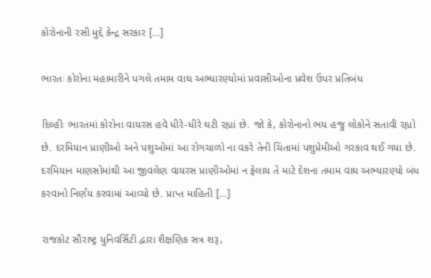કોરોનાની રસી મુદ્દે કેન્દ્ર સરકાર […]

ભારતઃ કોરોના મહામારીને પગલે તમામ વાઘ અભ્યારણ્યોમાં પ્રવાસીઓના પ્રવેશ ઉપર પ્રતિબંધ

દિલ્હીઃ ભારતમાં કોરોના વાયરસ હવે ધીરે-ધીરે ઘટી રહ્યાં છે. જો કે, કોરોનાનો ભય હજુ લોકોને સતાવી રહ્યો છે. દરમિયાન પ્રાણીઓ અને પશુઓમાં આ રોગચાળો ના વકરે તેની ચિંતામાં પશુપ્રેમીઓ ગરકાવ થઈ ગયા છે. દરમિયાન માણસોમાંથી આ જીવલેણ વાયરસ પ્રાણીઓમાં ન ફેલાય તે માટે દેશના તમામ વાઘ અભ્યારણ્યો બંધ કરવાનો નિર્ણય કરવામાં આવ્યો છે. પ્રાપ્ત માહિતી […]

રાજકોટ સૌરાષ્ટ્ર યુનિવર્સિટી દ્વારા શૈક્ષણિક સત્ર શરૂ,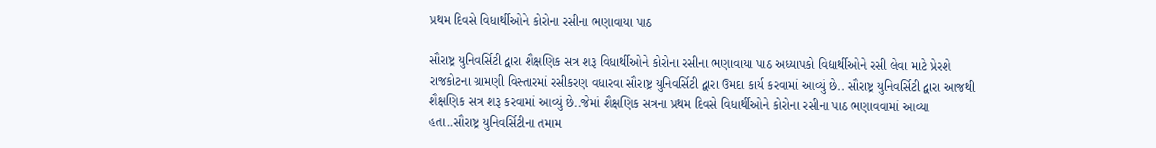પ્રથમ દિવસે વિધાર્થીઓને કોરોના રસીના ભણાવાયા પાઠ

સૌરાષ્ટ્ર યુનિવર્સિટી દ્વારા શૈક્ષણિક સત્ર શરૂ વિધાર્થીઓને કોરોના રસીના ભણાવાયા પાઠ અધ્યાપકો વિદ્યાર્થીઓને રસી લેવા માટે પ્રેરશે રાજકોટના ગ્રામણી વિસ્તારમાં રસીકરણ વધારવા સૌરાષ્ટ્ર યુનિવર્સિટી દ્વારા ઉમદા કાર્ય કરવામાં આવ્યું છે.. સૌરાષ્ટ્ર યુનિવર્સિટી દ્વારા આજથી શૈક્ષણિક સત્ર શરૂ કરવામાં આવ્યું છે..જેમાં શૈક્ષણિક સત્રના પ્રથમ દિવસે વિધાર્થીઓને કોરોના રસીના પાઠ ભણાવવામાં આવ્યા હતા..સૌરાષ્ટ્ર યુનિવર્સિટીના તમામ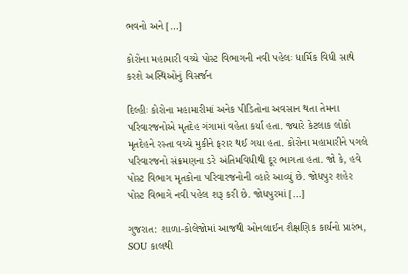ભવનો અને […]

કોરોના મહામારી વચ્ચે પોસ્ટ વિભાગની નવી પહેલઃ ધાર્મિક વિધી સાથે કરશે અસ્થિઓનું વિસર્જન

દિલ્હીઃ કોરોના મહામારીમાં અનેક પીડિતોના અવસાન થતા તેમના પરિવારજનોએ મૃતદેહ ગંગામાં વહેતા કર્યાં હતા. જ્યારે કેટલાક લોકો મૃતદેહને રસ્તા વચ્ચે મુકીને ફરાર થઈ ગયા હતા. કોરોના મહામારીને પગલે પરિવારજનો સંક્રમણના ડરે અંતિમવિધીથી દૂર ભાગતા હતા. જો કે, હવે પોસ્ટ વિભાગ મૃતકોના પરિવારજનોની વ્હારે આવ્યું છે. જોધપુર શહેર પોસ્ટ વિભાગે નવી પહેલ શરૂ કરી છે. જોધપુરમાં […]

ગુજરાત: શાળા-કોલેજોમાં આજથી ઓનલાઈન શૈક્ષણિક કાર્યનો પ્રારંભ, SOU કાલથી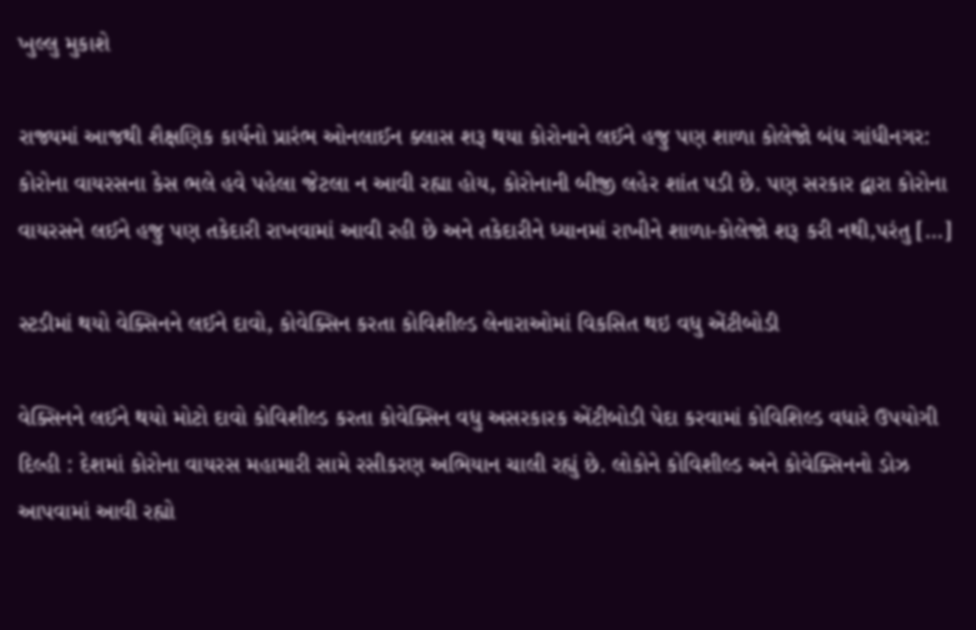ખુલ્લુ મુકાશે

રાજ્યમાં આજથી શૈક્ષણિક કાર્યનો પ્રારંભ ઓનલાઈન ક્લાસ શરૂ થયા કોરોનાને લઈને હજુ પણ શાળા કોલેજો બંધ ગાંધીનગર: કોરોના વાયરસના કેસ ભલે હવે પહેલા જેટલા ન આવી રહ્યા હોય, કોરોનાની બીજી લહેર શાંત પડી છે. પણ સરકાર દ્વારા કોરોના વાયરસને લઈને હજુ પણ તકેદારી રાખવામાં આવી રહી છે અને તકેદારીને ધ્યાનમાં રાખીને શાળા-કોલેજો શરૂ કરી નથી,પરંતુ […]

સ્ટડીમાં થયો વેક્સિનને લઈને દાવો, કોવેક્સિન કરતા કોવિશીલ્ડ લેનારાઓમાં વિકસિત થઇ વધુ એંટીબોડી

વેક્સિનને લઈને થયો મોટો દાવો કોવિશીલ્ડ કરતા કોવેક્સિન વધુ અસરકારક એંટીબોડી પેદા કરવામાં કોવિશિલ્ડ વધારે ઉપયોગી દિલ્હી : દેશમાં કોરોના વાયરસ મહામારી સામે રસીકરણ અભિયાન ચાલી રહ્યું છે. લોકોને કોવિશીલ્ડ અને કોવેક્સિનનો ડોઝ આપવામાં આવી રહ્યો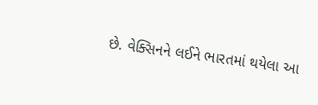છે. વેક્સિનને લઈને ભારતમાં થયેલા આ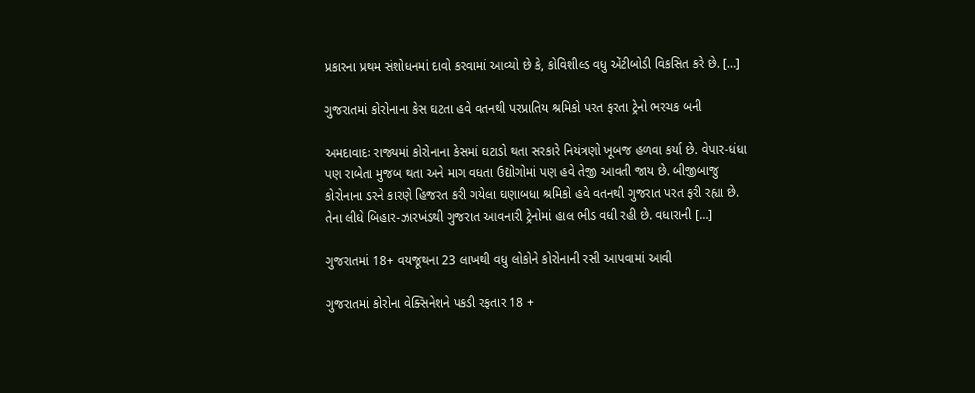પ્રકારના પ્રથમ સંશોધનમાં દાવો કરવામાં આવ્યો છે કે, કોવિશીલ્ડ વધુ એંટીબોડી વિકસિત કરે છે. […]

ગુજરાતમાં કોરોનાના કેસ ઘટતા હવે વતનથી પરપ્રાતિય શ્રમિકો પરત ફરતા ટ્રેનો ભરચક બની

અમદાવાદઃ રાજ્યમાં કોરોનાના કેસમાં ઘટાડો થતા સરકારે નિયંત્રણો ખૂબજ હળવા કર્યા છે. વેપાર-ધંધા પણ રાબેતા મુજબ થતા અને માગ વધતા ઉદ્યોગોમાં પણ હવે તેજી આવતી જાય છે. બીજીબાજુ કોરોનાના ડરને કારણે હિજરત કરી ગયેલા ઘણાબધા શ્રમિકો હવે વતનથી ગુજરાત પરત ફરી રહ્યા છે. તેના લીધે બિહાર-ઝારખંડથી ગુજરાત આવનારી ટ્રેનોમાં હાલ ભીડ વધી રહી છે. વધારાની […]

ગુજરાતમાં 18+ વયજૂથના 23 લાખથી વધુ લોકોને કોરોનાની રસી આપવામાં આવી

ગુજરાતમાં કોરોના વેક્સિનેશને પકડી રફતાર 18 +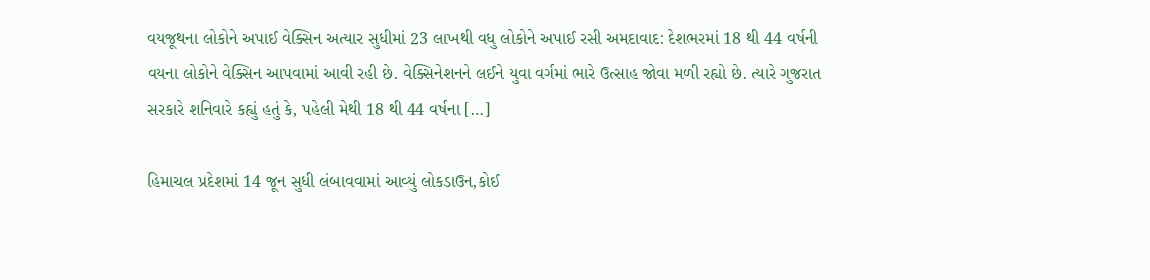વયજૂથના લોકોને અપાઈ વેક્સિન અત્યાર સુધીમાં 23 લાખથી વધુ લોકોને અપાઈ રસી અમદાવાદ: દેશભરમાં 18 થી 44 વર્ષની વયના લોકોને વેક્સિન આપવામાં આવી રહી છે. વેક્સિનેશનને લઈને યુવા વર્ગમાં ભારે ઉત્સાહ જોવા મળી રહ્યો છે. ત્યારે ગુજરાત સરકારે શનિવારે કહ્યું હતું કે, પહેલી મેથી 18 થી 44 વર્ષના […]

હિમાચલ પ્રદેશમાં 14 જૂન સુધી લંબાવવામાં આવ્યું લોકડાઉન,કોઈ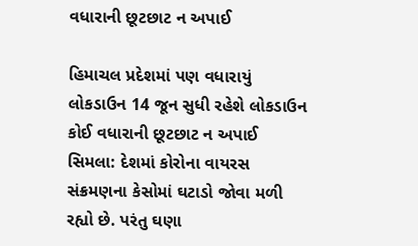વધારાની છૂટછાટ ન અપાઈ

હિમાચલ પ્રદેશમાં પણ વધારાયું લોકડાઉન 14 જૂન સુધી રહેશે લોકડાઉન કોઈ વધારાની છૂટછાટ ન અપાઈ સિમલા: દેશમાં કોરોના વાયરસ સંક્રમણના કેસોમાં ઘટાડો જોવા મળી રહ્યો છે. પરંતુ ઘણા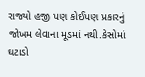રાજ્યો હજી પણ કોઈપણ પ્રકારનું જોખમ લેવાના મૂડમાં નથી.કેસોમાં ઘટાડો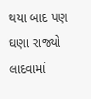થયા બાદ પણ ઘણા રાજ્યો લાદવામાં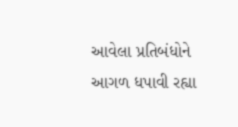આવેલા પ્રતિબંધોને આગળ ધપાવી રહ્યા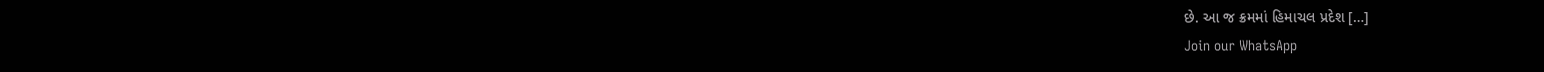છે. આ જ ક્રમમાં હિમાચલ પ્રદેશ […]
Join our WhatsApp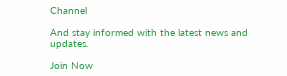Channel

And stay informed with the latest news and updates.

Join Now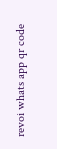revoi whats app qr code